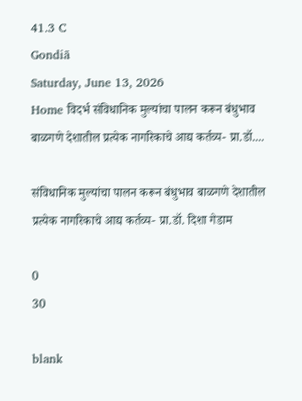41.3 C
Gondiā
Saturday, June 13, 2026
Home विदर्भ संविधानिक मुल्यांचा पालन करून बंधुभाव बाळगणे देशातील प्रत्येक नागरिकाचे आद्य कर्तव्य- प्रा.डॉ....

संविधानिक मुल्यांचा पालन करून बंधुभाव बाळगणे देशातील प्रत्येक नागरिकाचे आद्य कर्तव्य- प्रा.डॉ. दिशा गेडाम

0
30

blank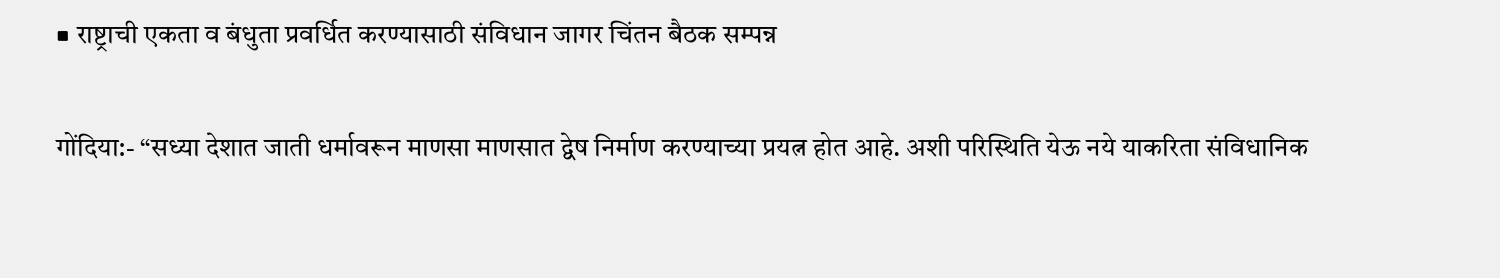■ राष्ट्राची एकता व बंधुता प्रवर्धित करण्यासाठी संविधान जागर चिंतन बैठक सम्पन्न

गोंदिया:- “सध्या देशात जाती धर्मावरून माणसा माणसात द्वेष निर्माण करण्याच्या प्रयत्न होत आहे. अशी परिस्थिति येऊ नये याकरिता संविधानिक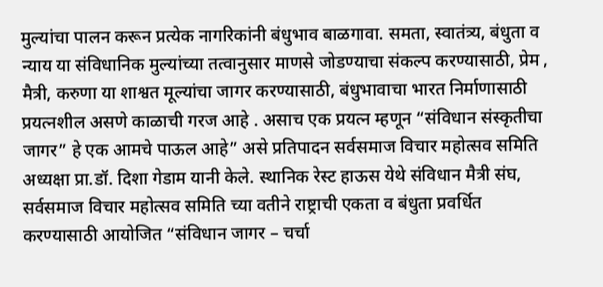मुल्यांचा पालन करून प्रत्येक नागरिकांनी बंधुभाव बाळगावा. समता, स्वातंत्र्य, बंधुता व न्याय या संविधानिक मुल्यांच्या तत्वानुसार माणसे जोडण्याचा संकल्प करण्यासाठी, प्रेम , मैत्री, करुणा या शाश्वत मूल्यांचा जागर करण्यासाठी, बंधुभावाचा भारत निर्माणासाठी प्रयत्नशील असणे काळाची गरज आहे . असाच एक प्रयत्न म्हणून “संविधान संस्कृतीचा जागर” हे एक आमचे पाऊल आहे” असे प्रतिपादन सर्वसमाज विचार महोत्सव समिति अध्यक्षा प्रा.डॉ. दिशा गेडाम यानी केले. स्थानिक रेस्ट हाऊस येथे संविधान मैत्री संघ, सर्वसमाज विचार महोत्सव समिति च्या वतीने राष्ट्राची एकता व बंधुता प्रवर्धित करण्यासाठी आयोजित “संविधान जागर – चर्चा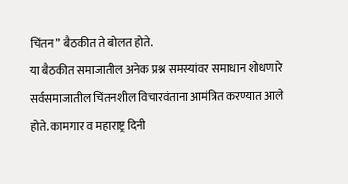चिंतन” बैठकीत ते बोलत होते.
या बैठकीत समाजातील अनेक प्रश्न समस्यांवर समाधान शोधणारे सर्वसमाजातील चिंतनशील विचारवंताना आमंत्रित करण्यात आले होते. कामगार व महाराष्ट्र दिनी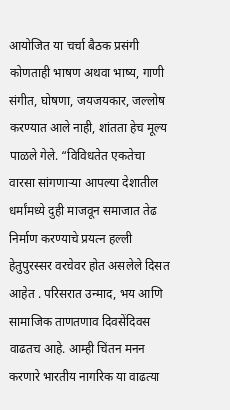आयोजित या चर्चा बैठक प्रसंगी कोणताही भाषण अथवा भाष्य, गाणी संगीत, घोषणा, जयजयकार, जल्लोष करण्यात आले नाही, शांतता हेच मूल्य पाळले गेले. “विविधतेत एकतेचा वारसा सांगणाऱ्या आपल्या देशातील धर्मांमध्ये दुही माजवून समाजात तेढ निर्माण करण्याचे प्रयत्न हल्ली हेतुपुरस्सर वरचेवर होत असलेले दिसत आहेत . परिसरात उन्माद, भय आणि सामाजिक ताणतणाव दिवसेंदिवस वाढतच आहे. आम्ही चिंतन मनन करणारे भारतीय नागरिक या वाढत्या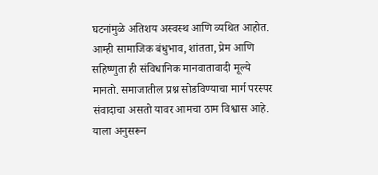घटनांमुळे अतिशय अस्वस्थ आणि व्यथित आहोत. आम्ही सामाजिक बंधुभाव, शांतता, प्रेम आणि सहिष्णुता ही संविधानिक मानवातावादी मूल्ये मानतो. समाजातील प्रश्न सोडविण्याचा मार्ग परस्पर संवादाचा असतो यावर आमचा ठाम विश्वास आहे. याला अनुसरून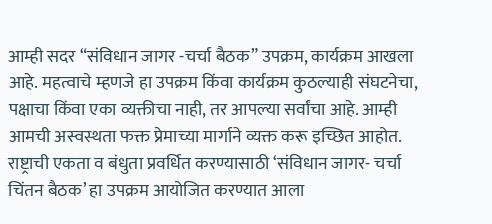आम्ही सदर “संविधान जागर -चर्चा बैठक” उपक्रम, कार्यक्रम आखला आहे. महत्वाचे म्हणजे हा उपक्रम किंवा कार्यक्रम कुठल्याही संघटनेचा, पक्षाचा किंवा एका व्यक्तीचा नाही, तर आपल्या सर्वांचा आहे. आम्ही आमची अस्वस्थता फक्त प्रेमाच्या मार्गाने व्यक्त करू इच्छित आहोत. राष्ट्राची एकता व बंधुता प्रवर्धित करण्यासाठी ‘संविधान जागर- चर्चा चिंतन बैठक’ हा उपक्रम आयोजित करण्यात आला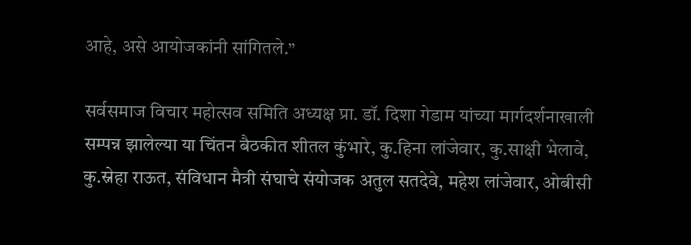आहे, असे आयोजकांनी सांगितले.”

सर्वसमाज विचार महोत्सव समिति अध्यक्ष प्रा. डॉ. दिशा गेडाम यांच्या मार्गदर्शनाखाली सम्पन्न झालेल्या या चिंतन बैठकीत शीतल कुंभारे, कु.हिना लांजेवार, कु.साक्षी भेलावे, कु.स्नेहा राऊत, संविधान मैत्री संघाचे संयोजक अतुल सतदेवे, महेश लांजेवार, ओबीसी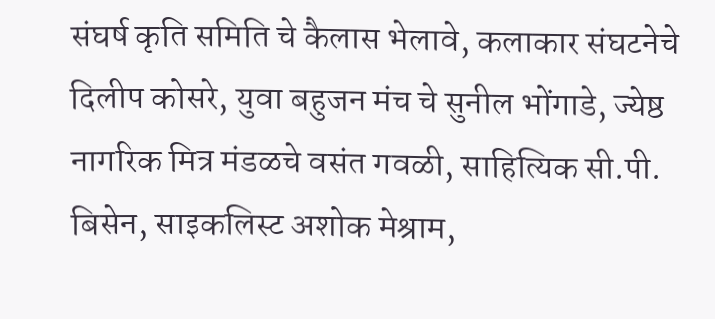संघर्ष कृति समिति चे कैलास भेलावे, कलाकार संघटनेचे दिलीप कोसरे, युवा बहुजन मंच चे सुनील भोंगाडे, ज्येष्ठ नागरिक मित्र मंडळचे वसंत गवळी, साहित्यिक सी.पी. बिसेन, साइकलिस्ट अशोक मेश्राम,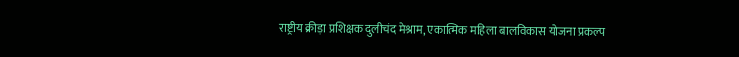राष्ट्रीय क्रीड़ा प्रशिक्षक दुलीचंद मेश्राम, एकात्मिक महिला बालविकास योजना प्रकल्प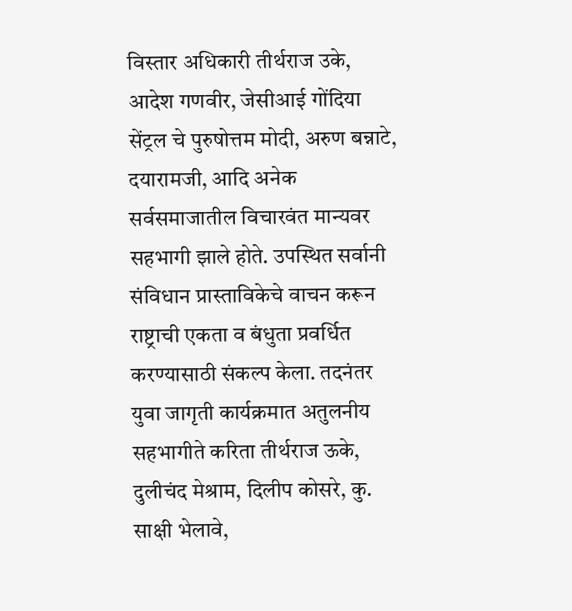विस्तार अधिकारी तीर्थराज उके, आदेश गणवीर, जेसीआई गोंदिया सेंट्रल चे पुरुषोत्तम मोदी, अरुण बन्नाटे, दयारामजी, आदि अनेक सर्वसमाजातील विचारवंत मान्यवर सहभागी झाले होते. उपस्थित सर्वानी संविधान प्रास्ताविकेचे वाचन करून राष्ट्राची एकता व बंधुता प्रवर्धित करण्यासाठी संकल्प केला. तदनंतर युवा जागृती कार्यक्रमात अतुलनीय सहभागीते करिता तीर्थराज ऊके, दुलीचंद मेश्राम, दिलीप कोसरे, कु. साक्षी भेलावे,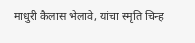माधुरी कैलास भेलावे, यांचा स्मृति चिन्ह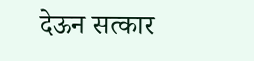देऊन सत्कार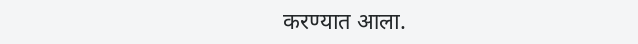करण्यात आला.